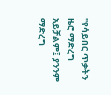"የሳይበር ጥቃትን ዜሮ ማድረግ አይቻልም፤ ያንንም ማድረግ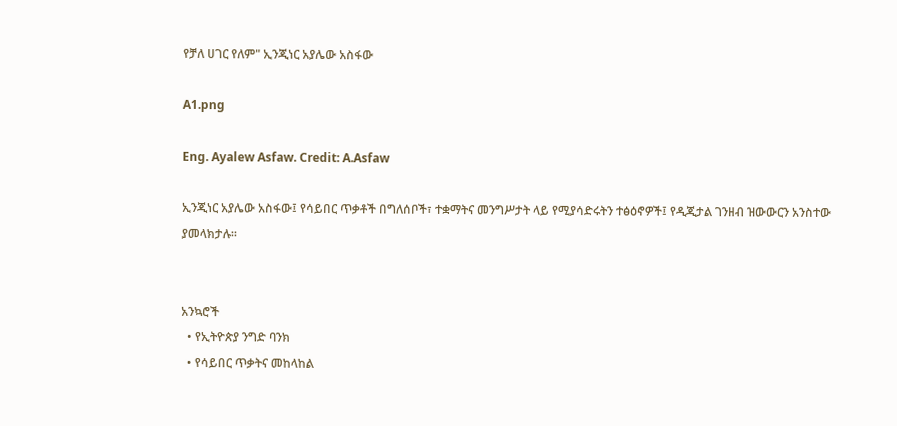የቻለ ሀገር የለም" ኢንጂነር አያሌው አስፋው

A1.png

Eng. Ayalew Asfaw. Credit: A.Asfaw

ኢንጂነር አያሌው አስፋው፤ የሳይበር ጥቃቶች በግለሰቦች፣ ተቋማትና መንግሥታት ላይ የሚያሳድሩትን ተፅዕኖዎች፤ የዲጂታል ገንዘብ ዝውውርን አንስተው ያመላክታሉ።


አንኳሮች
  • የኢትዮጵያ ንግድ ባንክ
  • የሳይበር ጥቃትና መከላከል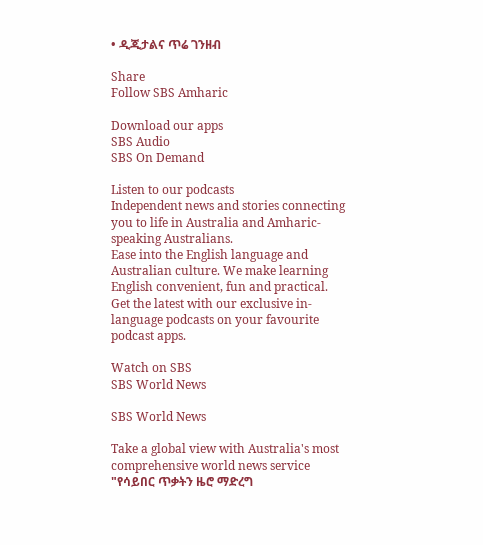• ዲጂታልና ጥሬ ገንዘብ

Share
Follow SBS Amharic

Download our apps
SBS Audio
SBS On Demand

Listen to our podcasts
Independent news and stories connecting you to life in Australia and Amharic-speaking Australians.
Ease into the English language and Australian culture. We make learning English convenient, fun and practical.
Get the latest with our exclusive in-language podcasts on your favourite podcast apps.

Watch on SBS
SBS World News

SBS World News

Take a global view with Australia's most comprehensive world news service
"የሳይበር ጥቃትን ዜሮ ማድረግ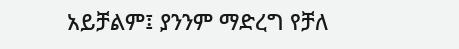አይቻልም፤ ያንንም ማድረግ የቻለ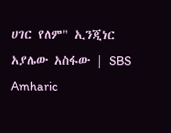ሀገር የለም" ኢንጂነር አያሌው አስፋው | SBS Amharic